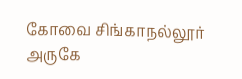கோவை சிங்காநல்லூர் அருகே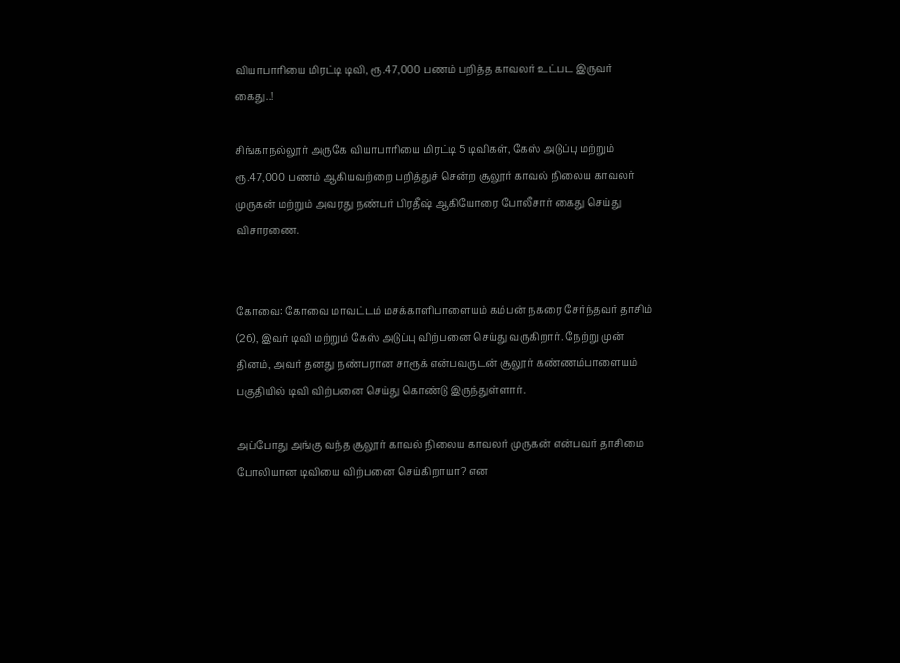வியாபாரியை மிரட்டி டிவி, ரூ.47,000 பணம் பறித்த காவலர் உட்பட இருவர் கைது..!

சிங்காநல்லூர் அருகே வியாபாரியை மிரட்டி 5 டிவிகள், கேஸ் அடுப்பு மற்றும் ரூ.47,000 பணம் ஆகியவற்றை பறித்துச் சென்ற சூலூர் காவல் நிலைய காவலர் முருகன் மற்றும் அவரது நண்பர் பிரதீஷ் ஆகியோரை போலீசார் கைது செய்து விசாரணை.


கோவை: கோவை மாவட்டம் மசக்காளிபாளையம் கம்பன் நகரை சேர்ந்தவர் தாசிம் (26), இவர் டிவி மற்றும் கேஸ் அடுப்பு விற்பனை செய்து வருகிறார். நேற்று முன் தினம், அவர் தனது நண்பரான சாரூக் என்பவருடன் சூலூர் கண்ணம்பாளையம் பகுதியில் டிவி விற்பனை செய்து கொண்டு இருந்துள்ளார்.

அப்போது அங்கு வந்த சூலூர் காவல் நிலைய காவலர் முருகன் என்பவர் தாசிமை போலியான டிவியை விற்பனை செய்கிறாயா? என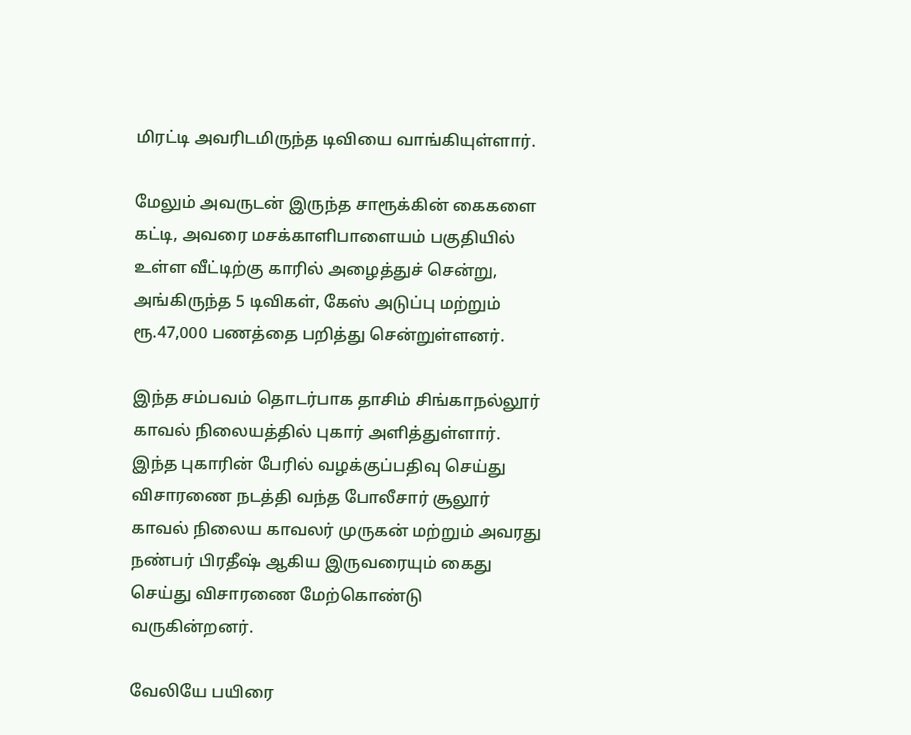மிரட்டி அவரிடமிருந்த டிவியை வாங்கியுள்ளார்.

மேலும் அவருடன் இருந்த சாரூக்கின் கைகளை கட்டி, அவரை மசக்காளிபாளையம் பகுதியில் உள்ள வீட்டிற்கு காரில் அழைத்துச் சென்று, அங்கிருந்த 5 டிவிகள், கேஸ் அடுப்பு மற்றும் ரூ.47,000 பணத்தை பறித்து சென்றுள்ளனர்.

இந்த சம்பவம் தொடர்பாக தாசிம் சிங்காநல்லூர் காவல் நிலையத்தில் புகார் அளித்துள்ளார். இந்த புகாரின் பேரில் வழக்குப்பதிவு செய்து விசாரணை நடத்தி வந்த போலீசார் சூலூர் காவல் நிலைய காவலர் முருகன் மற்றும் அவரது நண்பர் பிரதீஷ் ஆகிய இருவரையும் கைது செய்து விசாரணை மேற்கொண்டு வருகின்றனர்.

வேலியே பயிரை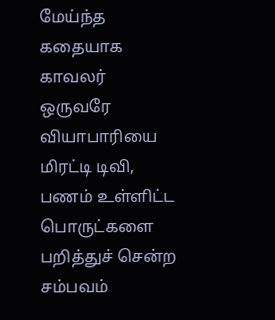மேய்ந்த கதையாக காவலர் ஒருவரே வியாபாரியை மிரட்டி டிவி, பணம் உள்ளிட்ட பொருட்களை பறித்துச் சென்ற சம்பவம்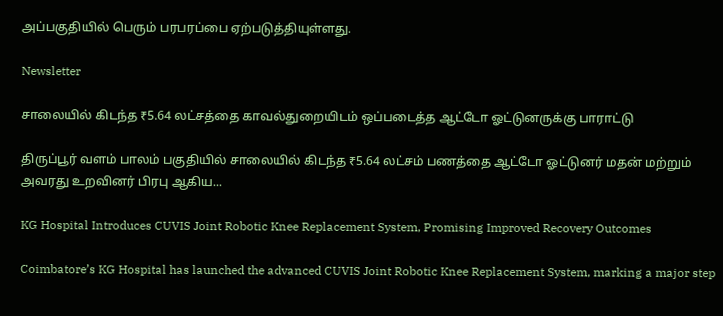அப்பகுதியில் பெரும் பரபரப்பை ஏற்படுத்தியுள்ளது.

Newsletter

சாலையில் கிடந்த ₹5.64 லட்சத்தை காவல்துறையிடம் ஒப்படைத்த ஆட்டோ ஓட்டுனருக்கு பாராட்டு

திருப்பூர் வளம் பாலம் பகுதியில் சாலையில் கிடந்த ₹5.64 லட்சம் பணத்தை ஆட்டோ ஓட்டுனர் மதன் மற்றும் அவரது உறவினர் பிரபு ஆகிய...

KG Hospital Introduces CUVIS Joint Robotic Knee Replacement System, Promising Improved Recovery Outcomes

Coimbatore’s KG Hospital has launched the advanced CUVIS Joint Robotic Knee Replacement System, marking a major step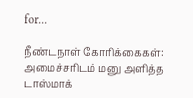for...

நீண்டநாள் கோரிக்கைகள்: அமைச்சரிடம் மனு அளித்த டாஸ்மாக்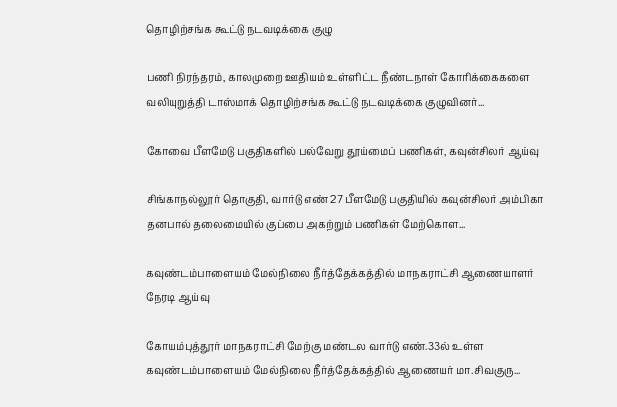தொழிற்சங்க கூட்டு நடவடிக்கை குழு

பணி நிரந்தரம், காலமுறை ஊதியம் உள்ளிட்ட நீண்டநாள் கோரிக்கைகளை வலியுறுத்தி டாஸ்மாக் தொழிற்சங்க கூட்டு நடவடிக்கை குழுவினர்...

கோவை பீளமேடு பகுதிகளில் பல்வேறு தூய்மைப் பணிகள், கவுன்சிலர் ஆய்வு

சிங்காநல்லூர் தொகுதி, வார்டு எண் 27 பீளமேடு பகுதியில் கவுன்சிலர் அம்பிகா தனபால் தலைமையில் குப்பை அகற்றும் பணிகள் மேற்கொள...

கவுண்டம்பாளையம் மேல்நிலை நீர்த்தேக்கத்தில் மாநகராட்சி ஆணையாளர் நேரடி ஆய்வு

கோயம்புத்தூர் மாநகராட்சி மேற்கு மண்டல வார்டு எண்.33ல் உள்ள கவுண்டம்பாளையம் மேல்நிலை நீர்த்தேக்கத்தில் ஆணையர் மா.சிவகுரு...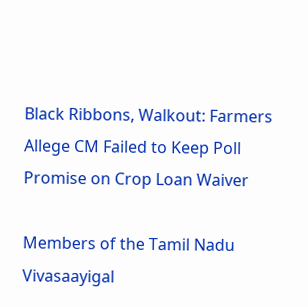Black Ribbons, Walkout: Farmers Allege CM Failed to Keep Poll Promise on Crop Loan Waiver

Members of the Tamil Nadu Vivasaayigal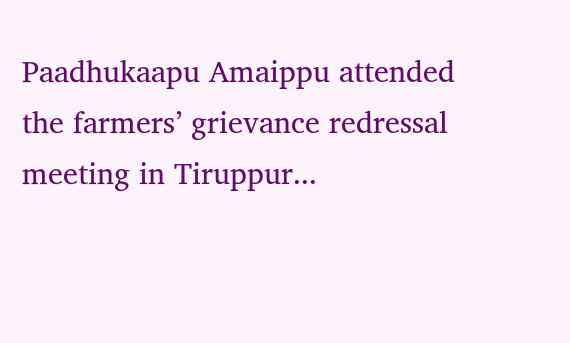Paadhukaapu Amaippu attended the farmers’ grievance redressal meeting in Tiruppur...